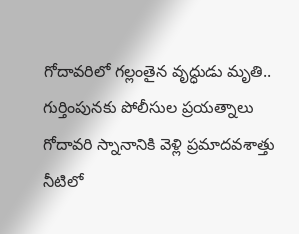గోదావరిలో గల్లంతైన వృద్ధుడు మృతి..
గుర్తింపునకు పోలీసుల ప్రయత్నాలు
గోదావరి స్నానానికి వెళ్లి ప్రమాదవశాత్తు నీటిలో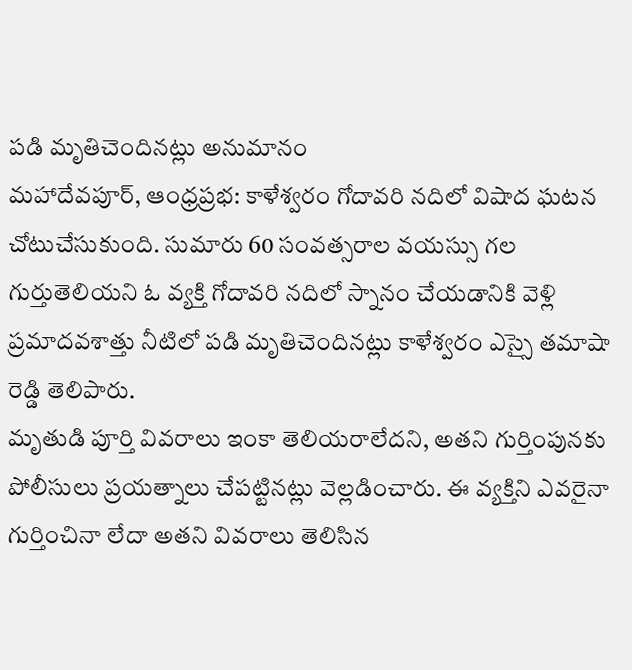పడి మృతిచెందినట్లు అనుమానం
మహాదేవపూర్, ఆంధ్రప్రభ: కాళేశ్వరం గోదావరి నదిలో విషాద ఘటన చోటుచేసుకుంది. సుమారు 60 సంవత్సరాల వయస్సు గల గుర్తుతెలియని ఓ వ్యక్తి గోదావరి నదిలో స్నానం చేయడానికి వెళ్లి ప్రమాదవశాత్తు నీటిలో పడి మృతిచెందినట్లు కాళేశ్వరం ఎస్సై తమాషా రెడ్డి తెలిపారు.
మృతుడి పూర్తి వివరాలు ఇంకా తెలియరాలేదని, అతని గుర్తింపునకు పోలీసులు ప్రయత్నాలు చేపట్టినట్లు వెల్లడించారు. ఈ వ్యక్తిని ఎవరైనా గుర్తించినా లేదా అతని వివరాలు తెలిసిన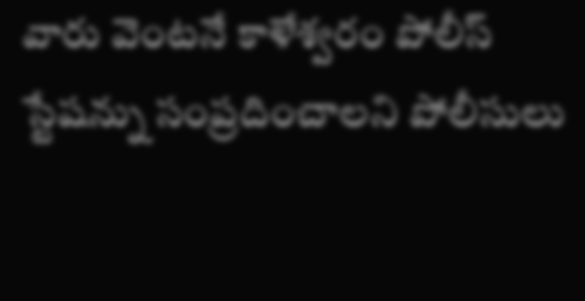వారు వెంటనే కాళేశ్వరం పోలీస్ స్టేషన్ను సంప్రదించాలని పోలీసులు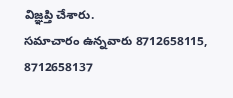విజ్ఞప్తి చేశారు.
సమాచారం ఉన్నవారు 8712658115, 8712658137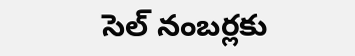సెల్ నంబర్లకు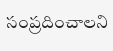సంప్రదించాలని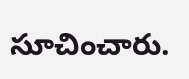సూచించారు.